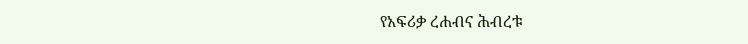የአፍሪቃ ረሐብና ሕብረቱ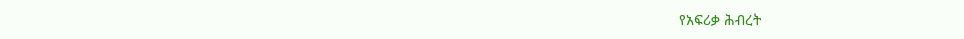የአፍሪቃ ሕብረት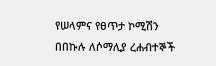የሠላምና የፀጥታ ኮሚሽን በበኩሉ ለሶማሊያ ረሐብተኞች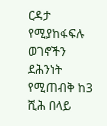ርዳታ የሚያከፋፍሉ ወገኖችን ደሕንነት የሚጠብቅ ከ3 ሺሕ በላይ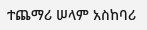ተጨማሪ ሠላም አስከባሪ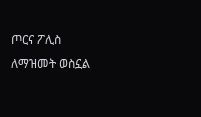ጦርና ፖሊስ ለማዝመት ወስኗል